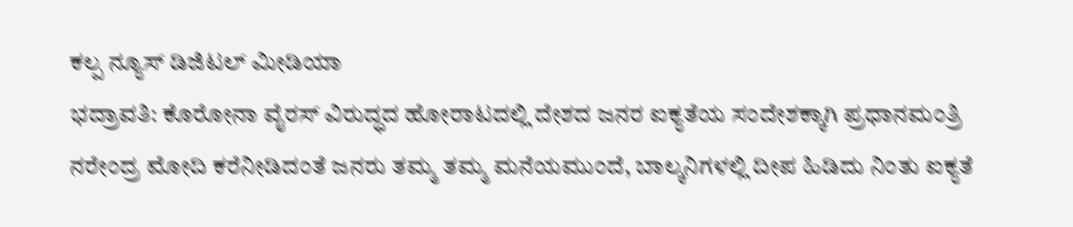ಕಲ್ಪ ನ್ಯೂಸ್ ಡಿಜಿಟಲ್ ಮೀಡಿಯಾ
ಭದ್ರಾವತಿ: ಕೊರೋನಾ ವೈರಸ್ ವಿರುದ್ಧದ ಹೋರಾಟದಲ್ಲಿ ದೇಶದ ಜನರ ಐಕ್ಯತೆಯ ಸಂದೇಶಕ್ಕಾಗಿ ಪ್ರಧಾನಮಂತ್ರಿ ನರೇಂದ್ರ ಮೋದಿ ಕರೆನೀಡಿದಂತೆ ಜನರು ತಮ್ಮ ತಮ್ಮ ಮನೆಯಮುಂದೆ, ಬಾಲ್ಕನಿಗಳಲ್ಲಿ ದೀಪ ಹಿಡಿದು ನಿಂತು ಐಕ್ಯತೆ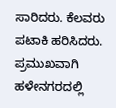ಸಾರಿದರು. ಕೆಲವರು ಪಟಾಕಿ ಹರಿಸಿದರು.
ಪ್ರಮುಖವಾಗಿ ಹಳೇನಗರದಲ್ಲಿ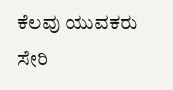ಕೆಲವು ಯುವಕರು ಸೇರಿ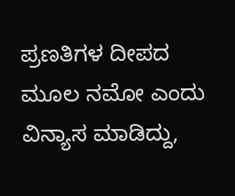ಪ್ರಣತಿಗಳ ದೀಪದ ಮೂಲ ನಮೋ ಎಂದು ವಿನ್ಯಾಸ ಮಾಡಿದ್ದು,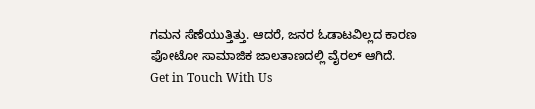ಗಮನ ಸೆಣೆಯುತ್ತಿತ್ತು. ಆದರೆ, ಜನರ ಓಡಾಟವಿಲ್ಲದ ಕಾರಣ ಫೋಟೋ ಸಾಮಾಜಿಕ ಜಾಲತಾಣದಲ್ಲಿ ವೈರಲ್ ಆಗಿದೆ.
Get in Touch With Us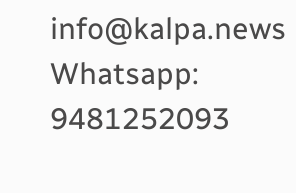info@kalpa.news Whatsapp: 9481252093